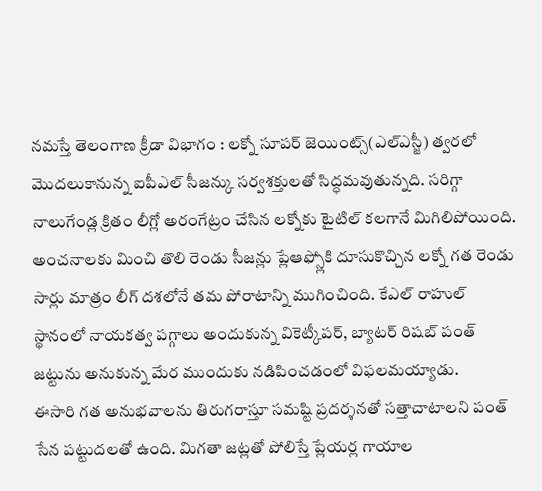నమస్తే తెలంగాణ క్రీడా విభాగం : లక్నో సూపర్ జెయింట్స్(ఎల్ఎస్జీ) త్వరలో మొదలుకానున్న ఐపీఎల్ సీజన్కు సర్వశక్తులతో సిద్ధమవుతున్నది. సరిగ్గా నాలుగేండ్ల క్రితం లీగ్లో అరంగేట్రం చేసిన లక్నోకు టైటిల్ కలగానే మిగిలిపోయింది. అంచనాలకు మించి తొలి రెండు సీజన్లు ప్లేఆఫ్స్లోకి దూసుకొచ్చిన లక్నో గత రెండు సార్లు మాత్రం లీగ్ దశలోనే తమ పోరాటాన్ని ముగించింది. కేఎల్ రాహుల్ స్థానంలో నాయకత్వ పగ్గాలు అందుకున్న వికెట్కీపర్, బ్యాటర్ రిషబ్ పంత్ జట్టును అనుకున్న మేర ముందుకు నడిపించడంలో విఫలమయ్యాడు.
ఈసారి గత అనుభవాలను తిరుగరాస్తూ సమష్టి ప్రదర్శనతో సత్తాచాటాలని పంత్ సేన పట్టుదలతో ఉంది. మిగతా జట్లతో పోలిస్తే ప్లేయర్ల గాయాల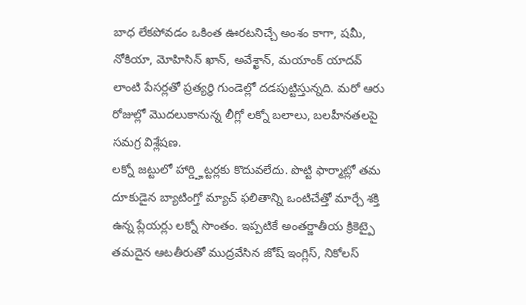బాధ లేకపోవడం ఒకింత ఊరటనిచ్చే అంశం కాగా, షమీ, నోకియా, మోహిసిన్ ఖాన్, అవేశ్ఖాన్, మయాంక్ యాదవ్ లాంటి పేసర్లతో ప్రత్యర్థి గుండెల్లో దడపుట్టిస్తున్నది. మరో ఆరు రోజుల్లో మొదలుకానున్న లీగ్లో లక్నో బలాలు, బలహీనతలపై సమగ్ర విశ్లేషణ.
లక్నో జట్టులో హార్డ్హిట్టర్లకు కొదువలేదు. పొట్టి ఫార్మాట్లో తమ దూకుడైన బ్యాటింగ్తో మ్యాచ్ ఫలితాన్ని ఒంటిచేత్తో మార్చే శక్తి ఉన్న ప్లేయర్లు లక్నో సొంతం. ఇప్పటికే అంతర్జాతీయ క్రికెట్పై తమదైన ఆటతీరుతో ముద్రవేసిన జోష్ ఇంగ్లిస్, నికోలస్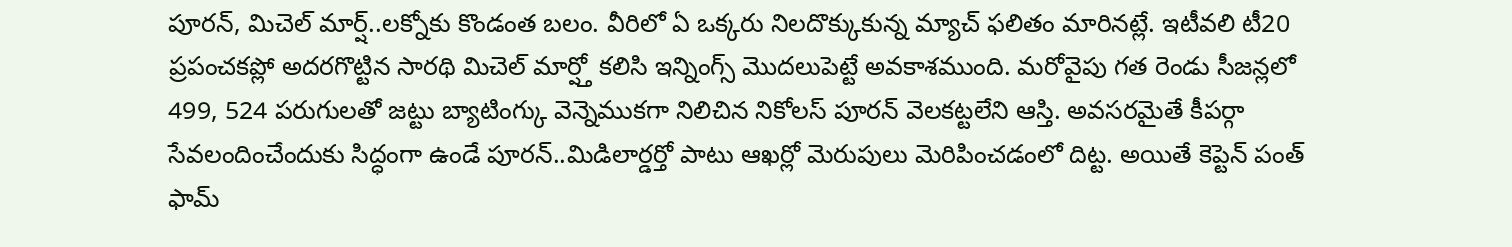పూరన్, మిచెల్ మార్ష్..లక్నోకు కొండంత బలం. వీరిలో ఏ ఒక్కరు నిలదొక్కుకున్న మ్యాచ్ ఫలితం మారినట్లే. ఇటీవలి టీ20 ప్రపంచకప్లో అదరగొట్టిన సారథి మిచెల్ మార్ష్తో కలిసి ఇన్నింగ్స్ మొదలుపెట్టే అవకాశముంది. మరోవైపు గత రెండు సీజన్లలో 499, 524 పరుగులతో జట్టు బ్యాటింగ్కు వెన్నెముకగా నిలిచిన నికోలస్ పూరన్ వెలకట్టలేని ఆస్తి. అవసరమైతే కీపర్గా సేవలందించేందుకు సిద్ధంగా ఉండే పూరన్..మిడిలార్డర్తో పాటు ఆఖర్లో మెరుపులు మెరిపించడంలో దిట్ట. అయితే కెప్టెన్ పంత్ ఫామ్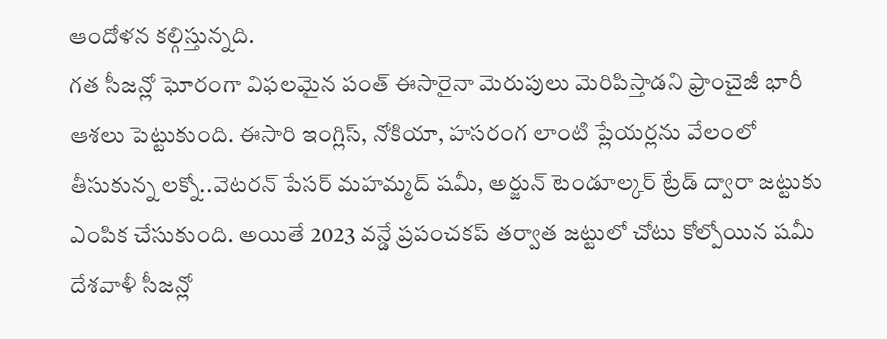ఆందోళన కల్గిస్తున్నది.
గత సీజన్లో ఘోరంగా విఫలమైన పంత్ ఈసారైనా మెరుపులు మెరిపిస్తాడని ఫ్రాంచైజీ భారీ ఆశలు పెట్టుకుంది. ఈసారి ఇంగ్లిస్, నోకియా, హసరంగ లాంటి ప్లేయర్లను వేలంలో తీసుకున్న లక్నో..వెటరన్ పేసర్ మహమ్మద్ షమీ, అర్జున్ టెండూల్కర్ ట్రేడ్ ద్వారా జట్టుకు ఎంపిక చేసుకుంది. అయితే 2023 వన్డే ప్రపంచకప్ తర్వాత జట్టులో చోటు కోల్పోయిన షమీ దేశవాళీ సీజన్లో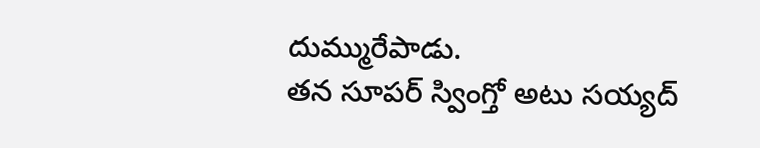దుమ్మురేపాడు.
తన సూపర్ స్వింగ్తో అటు సయ్యద్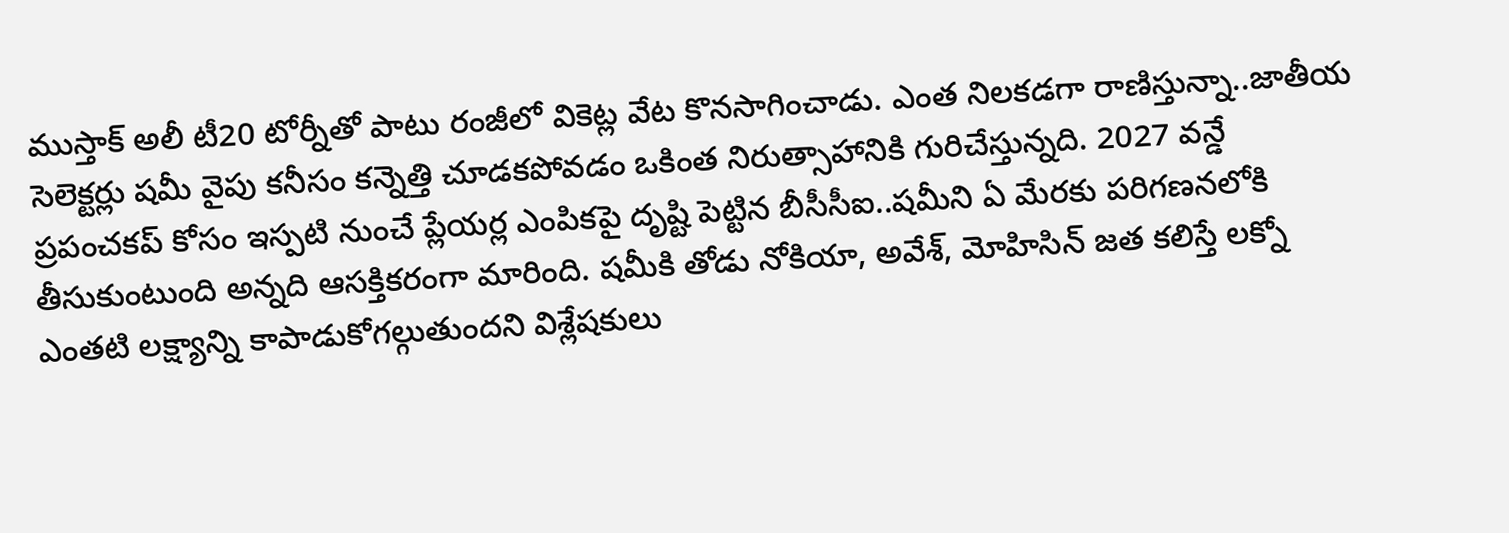ముస్తాక్ అలీ టీ20 టోర్నీతో పాటు రంజీలో వికెట్ల వేట కొనసాగించాడు. ఎంత నిలకడగా రాణిస్తున్నా..జాతీయ సెలెక్టర్లు షమీ వైపు కనీసం కన్నెత్తి చూడకపోవడం ఒకింత నిరుత్సాహానికి గురిచేస్తున్నది. 2027 వన్డే ప్రపంచకప్ కోసం ఇస్పటి నుంచే ప్లేయర్ల ఎంపికపై దృష్టి పెట్టిన బీసీసీఐ..షమీని ఏ మేరకు పరిగణనలోకి తీసుకుంటుంది అన్నది ఆసక్తికరంగా మారింది. షమీకి తోడు నోకియా, అవేశ్, మోహిసిన్ జత కలిస్తే లక్నో ఎంతటి లక్ష్యాన్ని కాపాడుకోగల్గుతుందని విశ్లేషకులు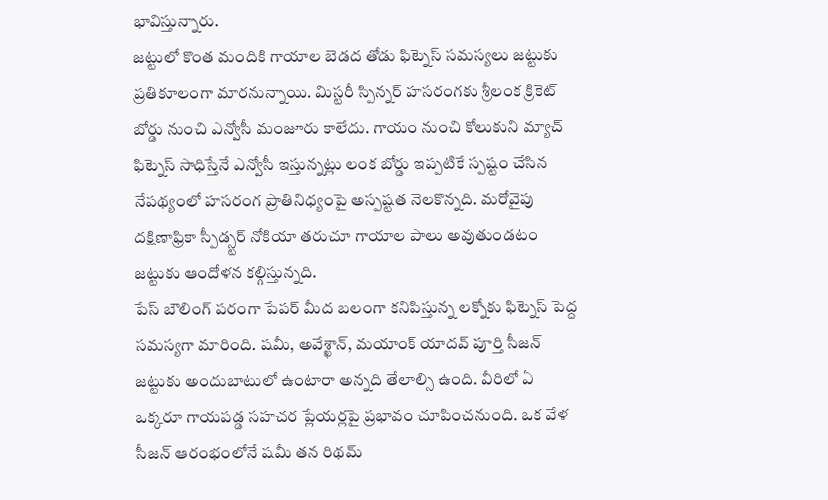భావిస్తున్నారు.
జట్టులో కొంత మందికి గాయాల బెడద తోడు ఫిట్నెస్ సమస్యలు జట్టుకు ప్రతికూలంగా మారనున్నాయి. మిస్టరీ స్పిన్నర్ హసరంగకు శ్రీలంక క్రికెట్ బోర్డు నుంచి ఎన్వోసీ మంజూరు కాలేదు. గాయం నుంచి కోలుకుని మ్యాచ్ ఫిట్నెస్ సాధిస్తేనే ఎన్వోసీ ఇస్తున్నట్లు లంక బోర్డు ఇప్పటికే స్పష్టం చేసిన నేపథ్యంలో హసరంగ ప్రాతినిధ్యంపై అస్పష్టత నెలకొన్నది. మరోవైపు దక్షిణాఫ్రికా స్పీడ్స్టర్ నోకియా తరుచూ గాయాల పాలు అవుతుండటం జట్టుకు ఆందోళన కల్గిస్తున్నది.
పేస్ బౌలింగ్ పరంగా పేపర్ మీద బలంగా కనిపిస్తున్న లక్నోకు ఫిట్నెస్ పెద్ద సమస్యగా మారింది. షమీ, అవేశ్ఖాన్, మయాంక్ యాదవ్ పూర్తి సీజన్ జట్టుకు అందుబాటులో ఉంటారా అన్నది తేలాల్సి ఉంది. వీరిలో ఏ ఒక్కరూ గాయపడ్డ సహచర ప్లేయర్లపై ప్రభావం చూపించనుంది. ఒక వేళ సీజన్ ఆరంభంలోనే షమీ తన రిథమ్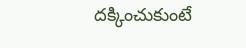దక్కించుకుంటే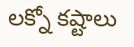లక్నో కష్టాలు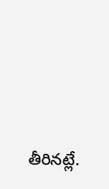తీరినట్లే.